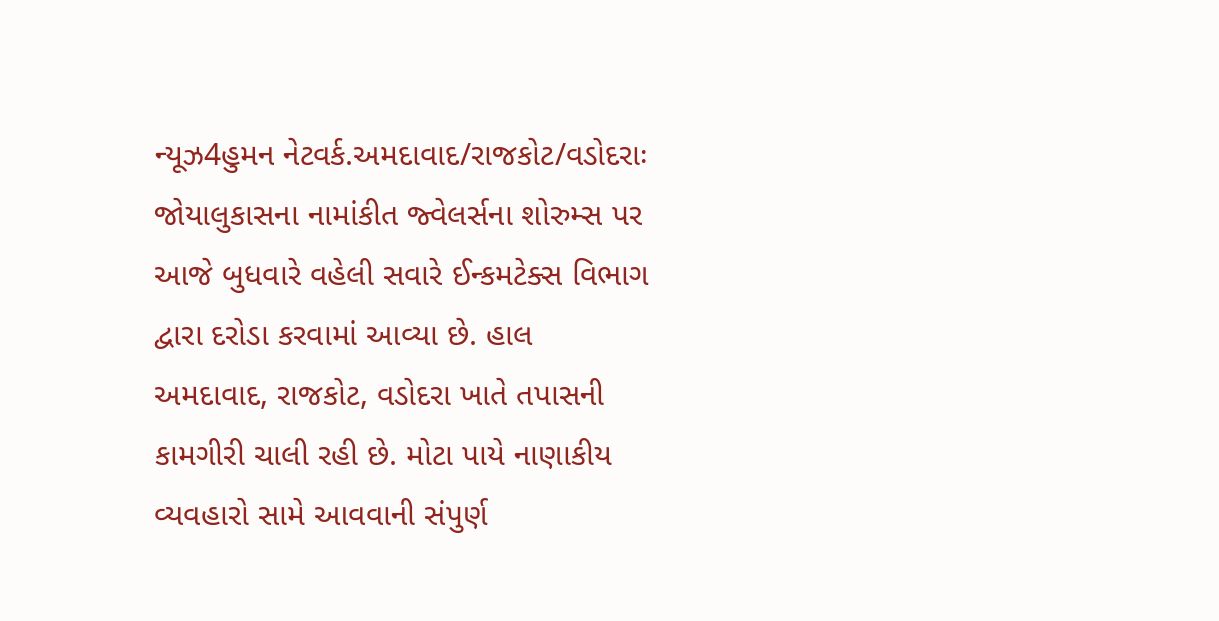ન્યૂઝ4હુમન નેટવર્ક.અમદાવાદ/રાજકોટ/વડોદરાઃ જોયાલુકાસના નામાંકીત જ્વેલર્સના શોરુમ્સ પર આજે બુધવારે વહેલી સવારે ઈન્કમટેક્સ વિભાગ દ્વારા દરોડા કરવામાં આવ્યા છે. હાલ અમદાવાદ, રાજકોટ, વડોદરા ખાતે તપાસની કામગીરી ચાલી રહી છે. મોટા પાયે નાણાકીય વ્યવહારો સામે આવવાની સંપુર્ણ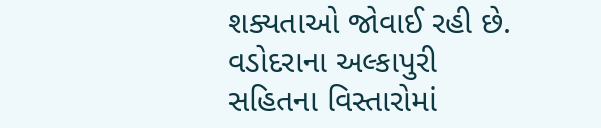શક્યતાઓ જોવાઈ રહી છે.
વડોદરાના અલ્કાપુરી સહિતના વિસ્તારોમાં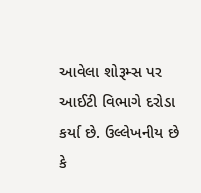આવેલા શોરૂમ્સ પર આઈટી વિભાગે દરોડા કર્યા છે. ઉલ્લેખનીય છે કે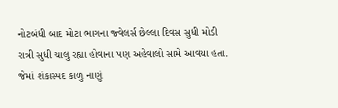નોટબંધી બાદ મોટા ભાગના જ્વેલર્સ છેલ્લા દિવસ સુધી મોડી રાત્રી સુધી ચાલુ રહ્યા હોવાના પણ અહેવાલો સામે આવયા હતા. જેમાં શંકાસ્પદ કાળુ નાણું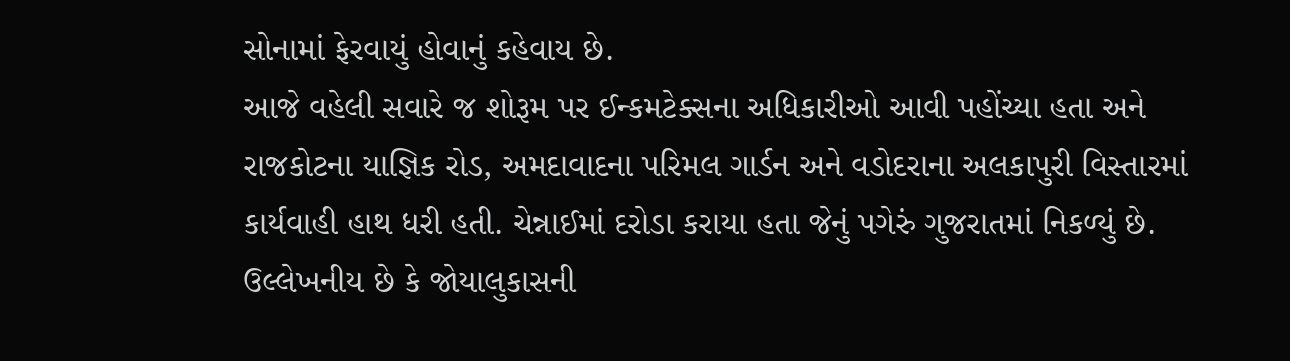સોનામાં ફેરવાયું હોવાનું કહેવાય છે.
આજે વહેલી સવારે જ શોરૂમ પર ઈન્કમટેક્સના અધિકારીઓ આવી પહોંચ્યા હતા અને રાજકોટના યાજ્ઞિક રોડ, અમદાવાદના પરિમલ ગાર્ડન અને વડોદરાના અલકાપુરી વિસ્તારમાં કાર્યવાહી હાથ ધરી હતી. ચેન્નાઈમાં દરોડા કરાયા હતા જેનું પગેરું ગુજરાતમાં નિકળ્યું છે. ઉલ્લેખનીય છે કે જોયાલુકાસની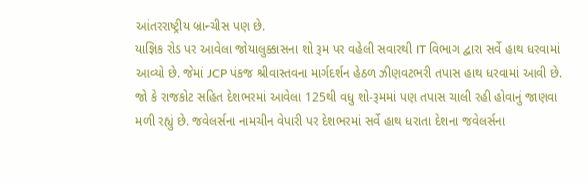આંતરરાષ્ટ્રીય બ્રાન્ચીસ પણ છે.
યાજ્ઞિક રોડ પર આવેલા જોયાલુક્કાસના શો રૂમ પર વહેલી સવારથી IT વિભાગ દ્વારા સર્વે હાથ ધરવામાં આવ્યો છે. જેમાં JCP પંકજ શ્રીવાસ્તવના માર્ગદર્શન હેઠળ ઝીણવટભરી તપાસ હાથ ધરવામાં આવી છે. જો કે રાજકોટ સહિત દેશભરમાં આવેલા 125થી વધુ શો-રૂમમાં પણ તપાસ ચાલી રહી હોવાનું જાણવા મળી રહ્યું છે. જવેલર્સના નામચીન વેપારી પર દેશભરમાં સર્વે હાથ ધરાતા દેશના જવેલર્સના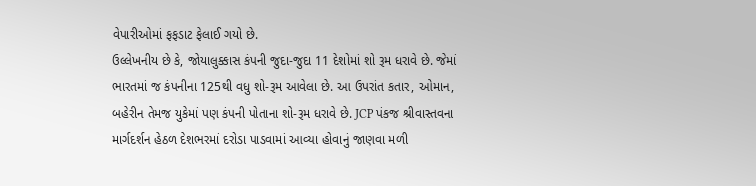વેપારીઓમાં ફફડાટ ફેલાઈ ગયો છે.
ઉલ્લેખનીય છે કે, જોયાલુક્કાસ કંપની જુદા-જુદા 11 દેશોમાં શો રૂમ ધરાવે છે. જેમાં ભારતમાં જ કંપનીના 125થી વધુ શો-રૂમ આવેલા છે. આ ઉપરાંત કતાર, ઓમાન, બહેરીન તેમજ યુકેમાં પણ કંપની પોતાના શો-રૂમ ધરાવે છે. JCP પંકજ શ્રીવાસ્તવના માર્ગદર્શન હેઠળ દેશભરમાં દરોડા પાડવામાં આવ્યા હોવાનું જાણવા મળી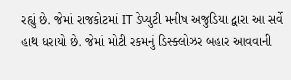રહ્યું છે. જેમાં રાજકોટમાં IT ડેપ્યુટી મનીષ અજુડિયા દ્વારા આ સર્વે હાથ ધરાયો છે. જેમાં મોટી રકમનું ડિસ્ક્લોઝર બહાર આવવાની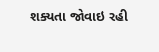શક્યતા જોવાઇ રહી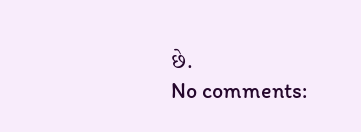છે.
No comments: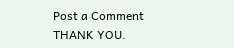Post a Comment
THANK YOU.